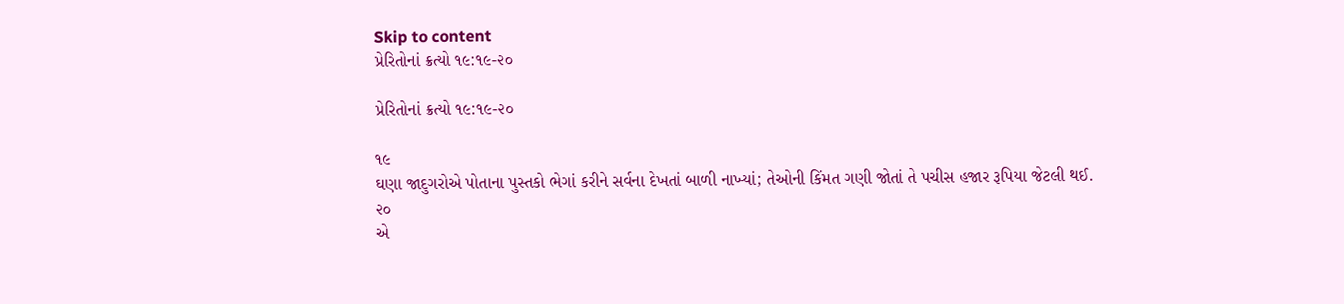Skip to content
પ્રેરિતોનાં ક્રત્યો ૧૯:૧૯-૨૦

પ્રેરિતોનાં ક્રત્યો ૧૯:૧૯-૨૦

૧૯
ઘણા જાદુગરોએ પોતાના પુસ્તકો ભેગાં કરીને સર્વના દેખતાં બાળી નાખ્યાં; તેઓની કિંમત ગણી જોતાં તે પચીસ હજાર રૂપિયા જેટલી થઈ.
૨૦
એ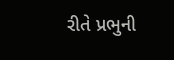રીતે પ્રભુની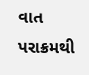વાત પરાક્રમથી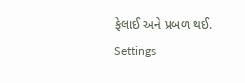ફેલાઈ અને પ્રબળ થઈ.
Settings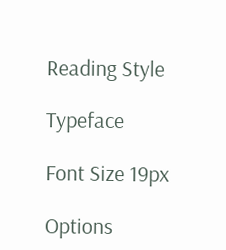Reading Style

Typeface

Font Size 19px

Options